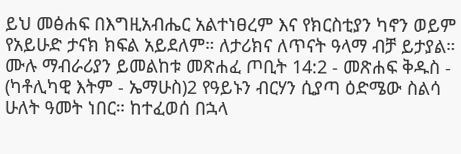ይህ መፅሐፍ በእግዚአብሔር አልተነፀረም እና የክርስቲያን ካኖን ወይም የአይሁድ ታናክ ክፍል አይደለም። ለታሪክና ለጥናት ዓላማ ብቻ ይታያል። ሙሉ ማብራሪያን ይመልከቱ መጽሐፈ ጦቢት 14:2 - መጽሐፍ ቅዱስ - (ካቶሊካዊ እትም - ኤማሁስ)2 የዓይኑን ብርሃን ሲያጣ ዕድሜው ስልሳ ሁለት ዓመት ነበር። ከተፈወሰ በኋላ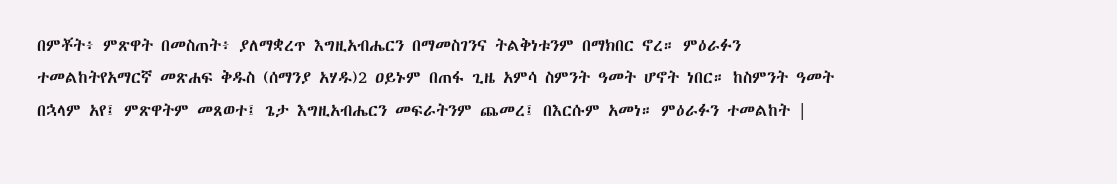በምቾት፥ ምጽዋት በመስጠት፥ ያለማቋረጥ እግዚአብሔርን በማመስገንና ትልቅነቱንም በማክበር ኖረ። ምዕራፉን ተመልከትየአማርኛ መጽሐፍ ቅዱስ (ሰማንያ አሃዱ)2 ዐይኑም በጠፋ ጊዜ አምሳ ስምንት ዓመት ሆኖት ነበር። ከስምንት ዓመት በኋላም አየ፤ ምጽዋትም መጸወተ፤ ጌታ እግዚአብሔርን መፍራትንም ጨመረ፤ በእርሱም አመነ። ምዕራፉን ተመልከት |